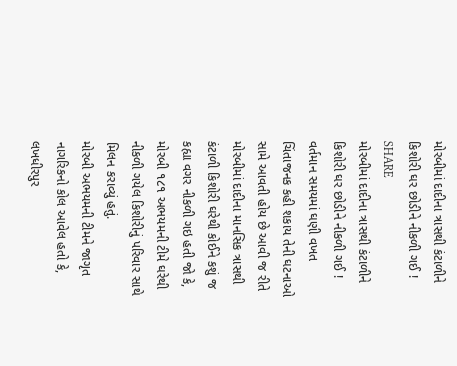મોરબીમાં દાદીના ત્રાસથી કંટાળીને કિશોરી ઘર છોડીને નીકળી ગઈ !
SHARE
મોરબીમાં દાદીના ત્રાસથી કંટાળીને કિશોરી ઘર છોડીને નીકળી ગઈ !
વર્તમાન સમયમાં ઘણી વખત ચિંતાજનક કહી શકાય તેની ઘટનાઓ સામે આવતી હોય છે આવી જ રીતે મોરબીમાં દાદીના માનસિક ત્રાસથી કંટાળી કિશોરી ઘરેથી કોઈને કશું જ કહ્યા વગર નીકળી ગઇ હતી જો કે, મોરબી ૧૮૧ અભયમની ટીમે ઘરેથી નીકળી ગયેલ કિશોરીનું પરિવાર સાથે મિલન કરાવ્યું હતું.
મોરબી અભયમની ટીમને જાગૃત નાગરિકનો કોલ આવેલ હતો કે, લખધીરપુર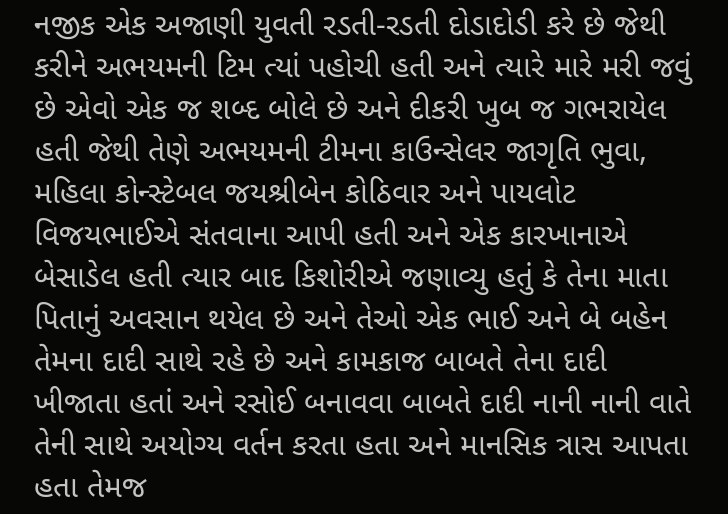નજીક એક અજાણી યુવતી રડતી-રડતી દોડાદોડી કરે છે જેથી કરીને અભયમની ટિમ ત્યાં પહોચી હતી અને ત્યારે મારે મરી જવું છે એવો એક જ શબ્દ બોલે છે અને દીકરી ખુબ જ ગભરાયેલ હતી જેથી તેણે અભયમની ટીમના કાઉન્સેલર જાગૃતિ ભુવા, મહિલા કોન્સ્ટેબલ જયશ્રીબેન કોઠિવાર અને પાયલોટ વિજયભાઈએ સંતવાના આપી હતી અને એક કારખાનાએ બેસાડેલ હતી ત્યાર બાદ કિશોરીએ જણાવ્યુ હતું કે તેના માતા પિતાનું અવસાન થયેલ છે અને તેઓ એક ભાઈ અને બે બહેન તેમના દાદી સાથે રહે છે અને કામકાજ બાબતે તેના દાદી ખીજાતા હતાં અને રસોઈ બનાવવા બાબતે દાદી નાની નાની વાતે તેની સાથે અયોગ્ય વર્તન કરતા હતા અને માનસિક ત્રાસ આપતા હતા તેમજ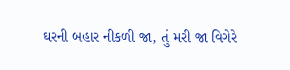ઘરની બહાર નીકળી જા, તું મરી જા વિગેરે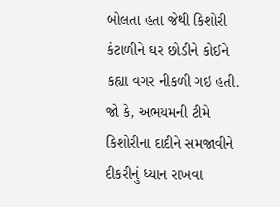બોલતા હતા જેથી કિશોરી કંટાળીને ઘર છોડીને કોઈને કહ્યા વગર નીકળી ગઇ હતી. જો કે, અભયમની ટીમે કિશોરીના દાદીને સમજાવીને દીકરીનું ધ્યાન રાખવા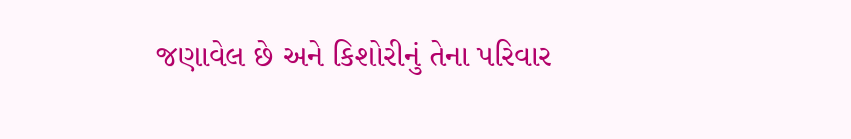જણાવેલ છે અને કિશોરીનું તેના પરિવાર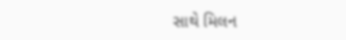સાથે મિલન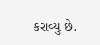કરાવ્યુ છે.